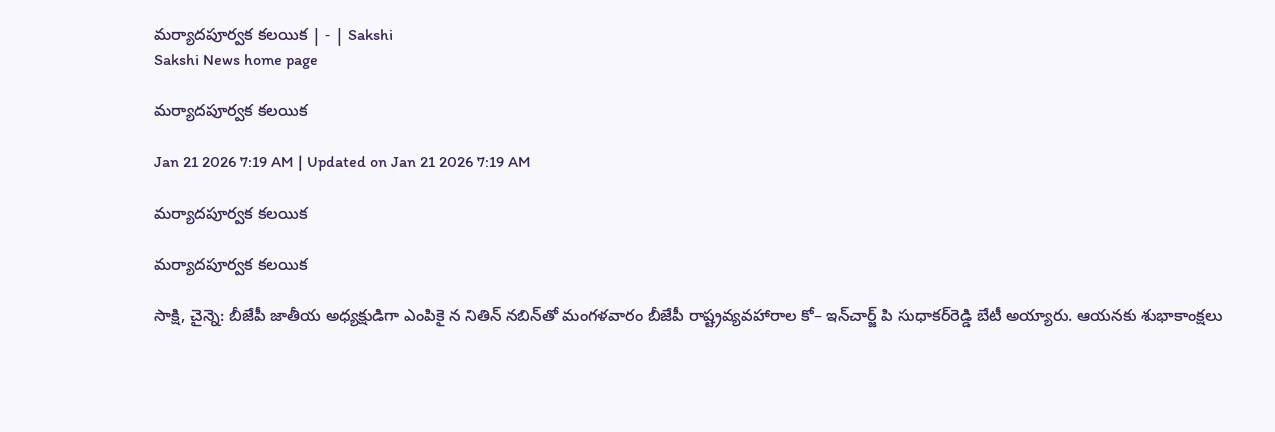మర్యాదపూర్వక కలయిక | - | Sakshi
Sakshi News home page

మర్యాదపూర్వక కలయిక

Jan 21 2026 7:19 AM | Updated on Jan 21 2026 7:19 AM

మర్యాదపూర్వక కలయిక

మర్యాదపూర్వక కలయిక

సాక్షి, చైన్నె: బీజేపీ జాతీయ అధ్యక్షుడిగా ఎంపికై న నితిన్‌ నబిన్‌తో మంగళవారం బీజేపీ రాష్ట్రవ్యవహారాల కో– ఇన్‌చార్జ్‌ పి సుధాకర్‌రెడ్డి బేటీ అయ్యారు. ఆయనకు శుభాకాంక్షలు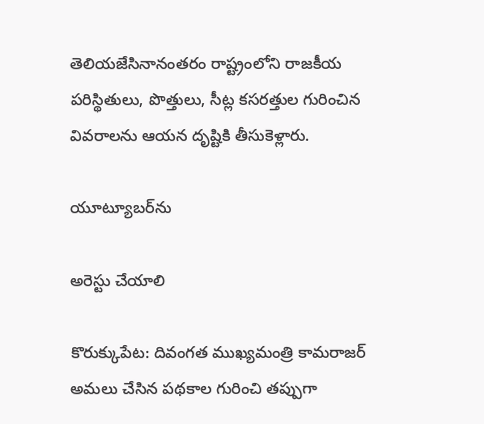తెలియజేసినానంతరం రాష్ట్రంలోని రాజకీయ పరిస్థితులు, పొత్తులు, సీట్ల కసరత్తుల గురించిన వివరాలను ఆయన దృష్టికి తీసుకెళ్లారు.

యూట్యూబర్‌ను

అరెస్టు చేయాలి

కొరుక్కుపేట: దివంగత ముఖ్యమంత్రి కామరాజర్‌ అమలు చేసిన పథకాల గురించి తప్పుగా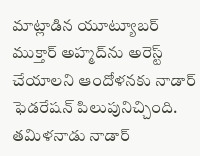మాట్లాడిన యూట్యూబర్‌ ముక్తార్‌ అహ్మద్‌ను అరెస్ట్‌ చేయాలని ఆందోళనకు నాడార్‌ ఫెడరేషన్‌ పిలుపునిచ్చింది. తమిళనాడు నాడార్‌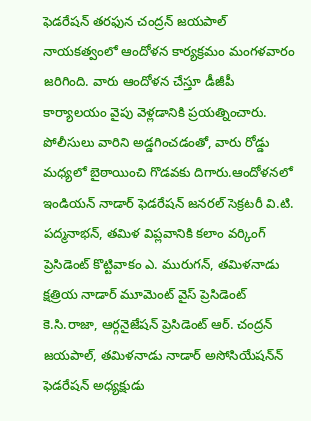ఫెడరేషన్‌ తరఫున చంద్రన్‌ జయపాల్‌ నాయకత్వంలో ఆందోళన కార్యక్రమం మంగళవారం జరిగింది. వారు ఆందోళన చేస్తూ డీజీపీ కార్యాలయం వైపు వెళ్లడానికి ప్రయత్నించారు. పోలీసులు వారిని అడ్డగించడంతో, వారు రోడ్డు మధ్యలో బైఠాయించి గొడవకు దిగారు.ఆందోళనలో ఇండియన్‌ నాడార్‌ ఫెడరేషన్‌ జనరల్‌ సెక్రటరీ వి.టి. పద్మనాభన్‌, తమిళ విప్లవానికి కలాం వర్కింగ్‌ ప్రెసిడెంట్‌ కొట్టివాకం ఎ. మురుగన్‌, తమిళనాడు క్షత్రియ నాడార్‌ మూమెంట్‌ వైస్‌ ప్రెసిడెంట్‌ కె.సి.రాజా, ఆర్గనైజేషన్‌ ప్రెసిడెంట్‌ ఆర్‌. చంద్రన్‌ జయపాల్‌, తమిళనాడు నాడార్‌ అసోసియేషన్‌న్‌ ఫెడరేషన్‌ అధ్యక్షుడు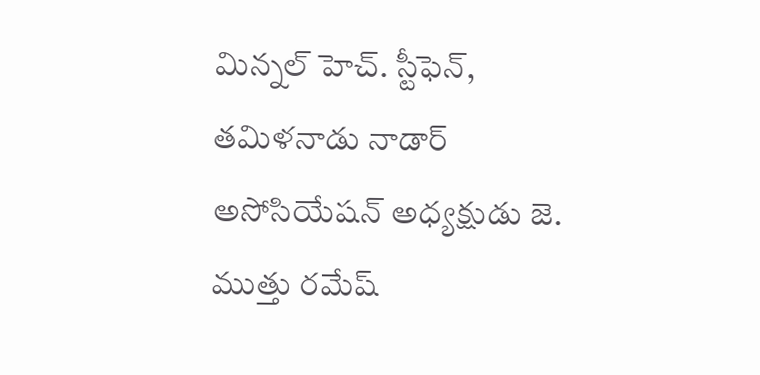మిన్నల్‌ హెచ్‌. స్టీఫెన్‌, తమిళనాడు నాడార్‌ అసోసియేషన్‌ అధ్యక్షుడు జె. ముత్తు రమేష్‌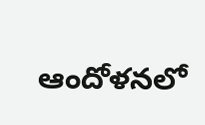ఆందోళనలో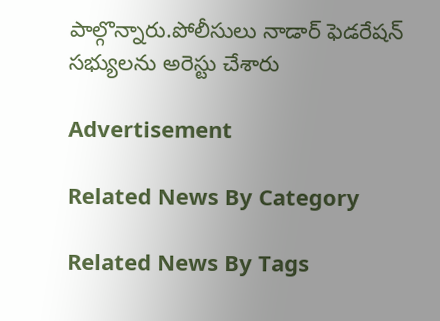పాల్గొన్నారు.పోలీసులు నాడార్‌ ఫెడరేషన్‌ సభ్యులను అరెస్టు చేశారు

Advertisement

Related News By Category

Related News By Tags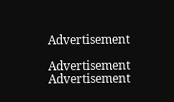Advertisement

Advertisement
Advertisement